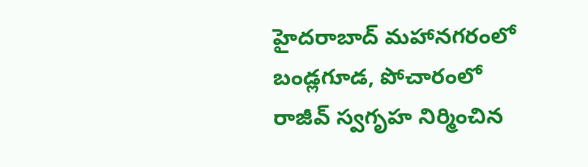హైదరాబాద్ మహానగరంలో బండ్లగూడ, పోచారంలో రాజీవ్ స్వగృహ నిర్మించిన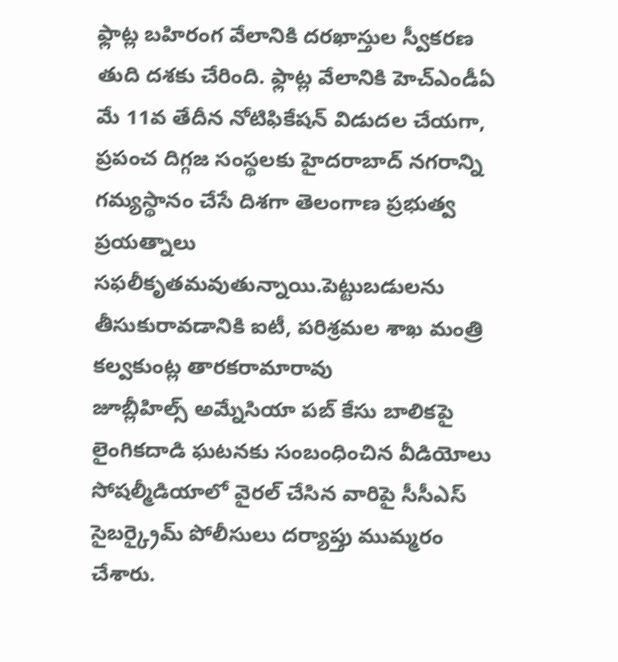ఫ్లాట్ల బహిరంగ వేలానికి దరఖాస్తుల స్వీకరణ తుది దశకు చేరింది. ఫ్లాట్ల వేలానికి హెచ్ఎండీఏ మే 11వ తేదీన నోటిఫికేషన్ విడుదల చేయగా,
ప్రపంచ దిగ్గజ సంస్థలకు హైదరాబాద్ నగరాన్ని గమ్యస్థానం చేసే దిశగా తెలంగాణ ప్రభుత్వ ప్రయత్నాలు సఫలీకృతమవుతున్నాయి.పెట్టుబడులను తీసుకురావడానికి ఐటీ, పరిశ్రమల శాఖ మంత్రి కల్వకుంట్ల తారకరామారావు
జూబ్లీహిల్స్ అమ్నేసియా పబ్ కేసు బాలికపై లైంగికదాడి ఘటనకు సంబంధించిన వీడియోలు సోషల్మీడియాలో వైరల్ చేసిన వారిపై సీసీఎస్ సైబర్క్రైమ్ పోలీసులు దర్యాప్తు ముమ్మరం చేశారు.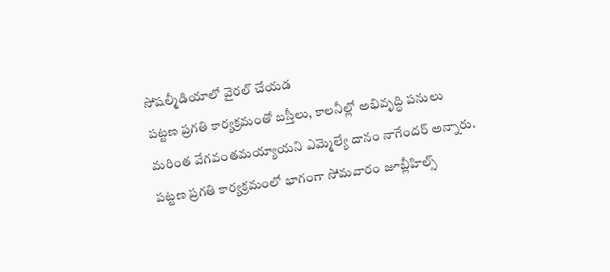సోషల్మీడియాలో వైరల్ చేయడ
పట్టణ ప్రగతి కార్యక్రమంతో బస్తీలు, కాలనీల్లో అభివృద్ధి పనులు మరింత వేగవంతమయ్యాయని ఎమ్మెల్యే దానం నాగేందర్ అన్నారు. పట్టణ ప్రగతి కార్యక్రమంలో భాగంగా సోమవారం జూబ్లీహిల్స్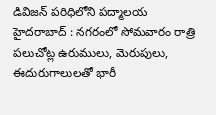డివిజన్ పరిధిలోని పద్మాలయ
హైదరాబాద్ : నగరంలో సోమవారం రాత్రి పలుచోట్ల ఉరుములు, మెరుపులు, ఈదురుగాలులతో భారీ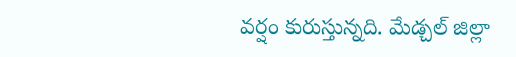వర్షం కురుస్తున్నది. మేడ్చల్ జిల్లా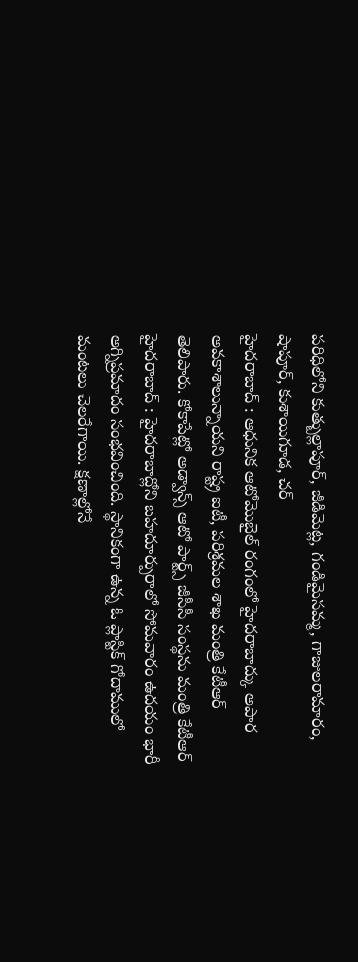పరిధిలోని కుత్బుల్లాపూర్, జీడిమెట్ల, గండిమైసమ్మ, గాజులరామారం, షాపూర్, కుశాయిగూడ, చర్
హైదరాబాద్ : ఆధునిక ఆటోమొబైల్ రంగంలో హైదరాబాద్కు అపార అవకాశాలున్నాయని రాష్ట్ర ఐటీ, పరిశ్రమల శాఖ మంత్రి కేటీఆర్ తెలిపారు. కోకాపేట్లో అడ్వాన్స్ ఆటో పార్ట్స్ జీసీసీ సంస్థను మంత్రి కేటీఆర్
హైదరాబాద్ : హైదరాబాద్లోని బహదూర్పురాలో సోమవారం ఉదయం భారీ అగ్నిప్రమాదం సంభవించింది. స్థానికంగా ఉన్న ఓ ప్లాస్టిక్ గోదాములో మంటలు చెలరేగాయి. క్షణాల్లోనే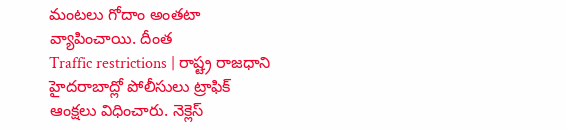మంటలు గోదాం అంతటా వ్యాపించాయి. దీంత
Traffic restrictions | రాష్ట్ర రాజధాని హైదరాబాద్లో పోలీసులు ట్రాఫిక్ ఆంక్షలు విధించారు. నెక్లెస్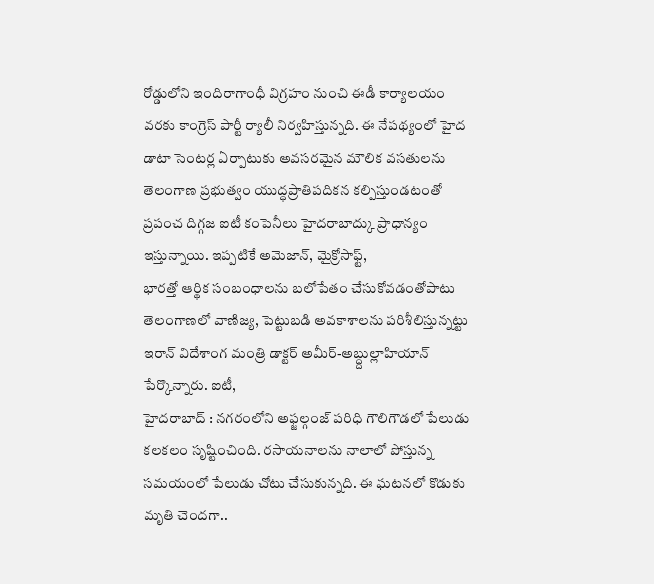రోడ్డులోని ఇందిరాగాంధీ విగ్రహం నుంచి ఈడీ కార్యాలయం వరకు కాంగ్రెస్ పార్టీ ర్యాలీ నిర్వహిస్తున్నది. ఈ నేపథ్యంలో హైద
డాటా సెంటర్ల ఏర్పాటుకు అవసరమైన మౌలిక వసతులను తెలంగాణ ప్రభుత్వం యుద్ధప్రాతిపదికన కల్పిస్తుండటంతో ప్రపంచ దిగ్గజ ఐటీ కంపెనీలు హైదరాబాద్కు ప్రాధాన్యం ఇస్తున్నాయి. ఇప్పటికే అమెజాన్, మైక్రోసాఫ్ట్,
భారత్తో ఆర్థిక సంబంధాలను బలోపేతం చేసుకోవడంతోపాటు తెలంగాణలో వాణిజ్య, పెట్టుబడి అవకాశాలను పరిశీలిస్తున్నట్టు ఇరాన్ విదేశాంగ మంత్రి డాక్టర్ అమీర్-అబ్ద్దుల్లాహియాన్ పేర్కొన్నారు. ఐటీ,
హైదరాబాద్ : నగరంలోని అఫ్జల్గంజ్ పరిధి గౌలిగౌడలో పేలుడు కలకలం సృష్టించింది. రసాయనాలను నాలాలో పోస్తున్న సమయంలో పేలుడు చోటు చేసుకున్నది. ఈ ఘటనలో కొడుకు మృతి చెందగా..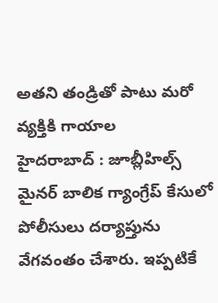అతని తండ్రితో పాటు మరో వ్యక్తికి గాయాల
హైదరాబాద్ : జూబ్లీహిల్స్ మైనర్ బాలిక గ్యాంగ్రేప్ కేసులో పోలీసులు దర్యాప్తును వేగవంతం చేశారు. ఇప్పటికే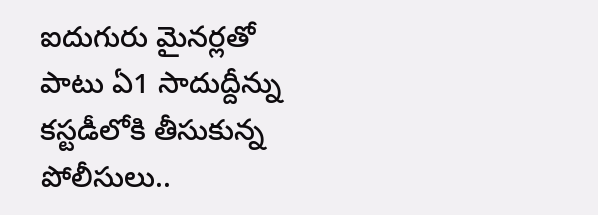ఐదుగురు మైనర్లతో పాటు ఏ1 సాదుద్దీన్ను కస్టడీలోకి తీసుకున్న పోలీసులు..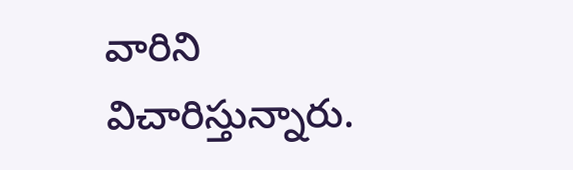వారిని విచారిస్తున్నారు.